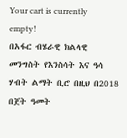Your cart is currently empty!
በአፋር ብሄራዊ ክልላዊ መንግስት የእንስሳት እና ዓሳ ሃብት ልማት ቢሮ በዚህ በ2018 በጀት ዓመት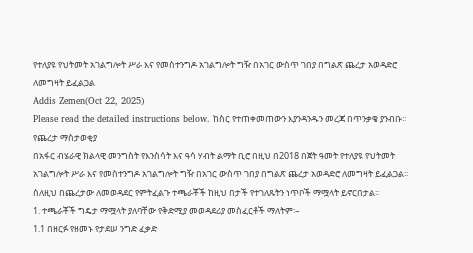የተለያዩ የህትመት አገልግሎት ሥራ እና የመስተንግዶ አገልግሎት ግዥ በአገር ውስጥ ገበያ በግልጽ ጨረታ አወዳድሮ ለመግዛት ይፈልጋል
Addis Zemen(Oct 22, 2025)
Please read the detailed instructions below. ከስር የተጠቀመጠውን እያንዳንዱን መረጃ በጥንቃቄ ያንብቡ።
የጨረታ ማስታወቂያ
በአፋር ብሄራዊ ክልላዊ መንግስት የእንስሳት እና ዓሳ ሃብት ልማት ቢሮ በዚህ በ2018 በጀት ዓመት የተለያዩ የህትመት አገልግሎት ሥራ እና የመስተንግዶ አገልግሎት ግዥ በአገር ውስጥ ገበያ በግልጽ ጨረታ አወዳድሮ ለመግዛት ይፈልጋል፡፡
ስለዚህ በጨረታው ለመወዳደር የምትፈልጉ ተጫራቾች ከዚህ በታች የተገለጹትን ነጥቦች ማሟላት ይኖርበታል፡፡
1. ተጫራቾች ግዴታ ማሟላት ያለባቸው የቅድሚያ መወዳደሪያ መስፈርቶች ማለትም፡–
1.1 በዘርፉ የዘመኑ የታደሠ ንግድ ፈቃድ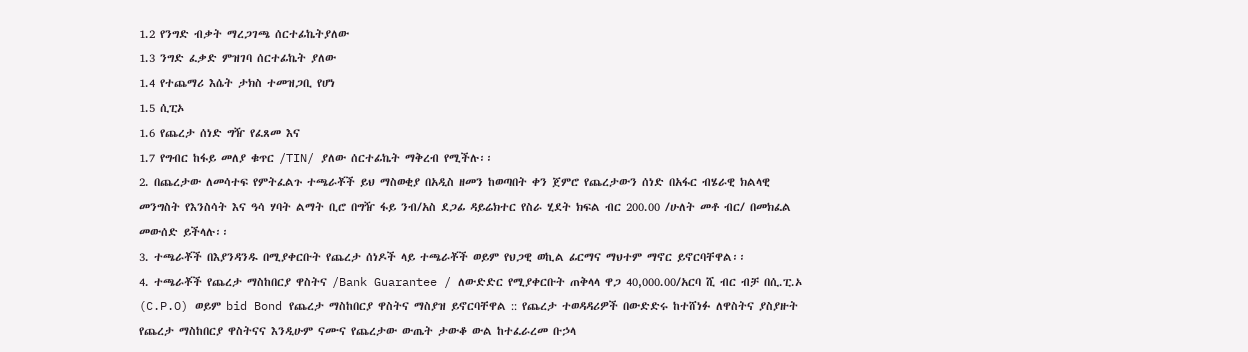1.2 የንግድ ብቃት ማረጋገጫ ሰርተፊኬትያለው
1.3 ንግድ ፈቃድ ምዝገባ ሰርተፊኬት ያለው
1.4 የተጨማሪ እሴት ታክስ ተመዝጋቢ የሆነ
1.5 ሲፒኦ
1.6 የጨረታ ሰነድ ግዥ የፈጸመ እና
1.7 የግብር ከፋይ መለያ ቁጥር /TIN/ ያለው ሰርተፊኬት ማቅረብ የሚችሉ፡፡
2. በጨረታው ለመሳተፍ የምትፈልጉ ተጫራቾች ይህ ማስወቂያ በአዲስ ዘመን ከወጣበት ቀን ጀምሮ የጨረታውን ሰነድ በአፋር ብሄራዊ ክልላዊ መንግስት የእንስሳት እና ዓሳ ሃባት ልማት ቢሮ በግዥ ፋይ ንብ/አስ ደጋፊ ዳይሬክተር የስራ ሂደት ክፍል ብር 200.00 /ሁለት መቶ ብር/ በመክፈል መውሰድ ይችላሉ፡፡
3. ተጫራቾች በእያንዳንዱ በሚያቀርቡት የጨረታ ሰነዶች ላይ ተጫራቾች ወይም የህጋዊ ወኪል ፊርማና ማህተም ማኖር ይኖርባቸዋል፡፡
4. ተጫራቾች የጨረታ ማስከበርያ ዋስትና /Bank Guarantee / ለውድድር የሚያቀርቡት ጠቅላላ ዋጋ 40,000.00/አርባ ሺ ብር ብቻ በሲ.ፒ.ኦ (C.P.O) ወይም bid Bond የጨረታ ማስከበርያ ዋስትና ማስያዝ ይኖርባቸዋል :: የጨረታ ተወዳዳሪዎች በውድድሩ ከተሸነፉ ለዋስትና ያስያዙት የጨረታ ማስከበርያ ዋስትናና እንዲሁም ናሙና የጨረታው ውጤት ታውቆ ውል ከተፈራረመ ቡኃላ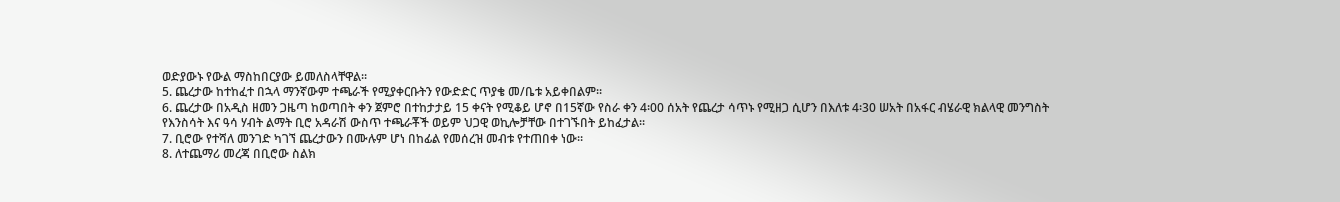ወድያውኑ የውል ማስከበርያው ይመለስላቸዋል፡፡
5. ጨረታው ከተከፈተ በኋላ ማንኛውም ተጫራች የሚያቀርቡትን የውድድር ጥያቄ መ/ቤቱ አይቀበልም፡፡
6. ጨረታው በአዲስ ዘመን ጋዜጣ ከወጣበት ቀን ጀምሮ በተከታታይ 15 ቀናት የሚቆይ ሆኖ በ15ኛው የስራ ቀን 4፡00 ሰአት የጨረታ ሳጥኑ የሚዘጋ ሲሆን በእለቱ 4፡30 ሠአት በአፋር ብሄራዊ ክልላዊ መንግስት የእንስሳት እና ዓሳ ሃብት ልማት ቢሮ አዳራሽ ውስጥ ተጫራቾች ወይም ህጋዊ ወኪሎቻቸው በተገኙበት ይከፈታል፡፡
7. ቢሮው የተሻለ መንገድ ካገኘ ጨረታውን በሙሉም ሆነ በከፊል የመሰረዝ መብቱ የተጠበቀ ነው።
8. ለተጨማሪ መረጃ በቢሮው ስልክ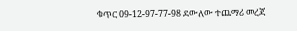ቁጥር 09-12-97-77-98 ደውለው ተጨማሪ መረጃ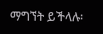ማግኘት ይችላሉ፡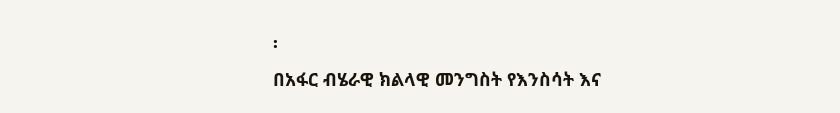፡
በአፋር ብሄራዊ ክልላዊ መንግስት የእንስሳት እና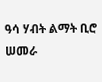ዓሳ ሃብት ልማት ቢሮ
ሠመራ